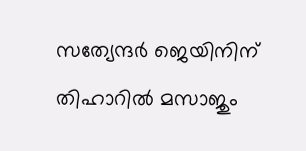സത്യേന്ദര്‍ ജെയിനിന് തിഹാറില്‍ മസാജും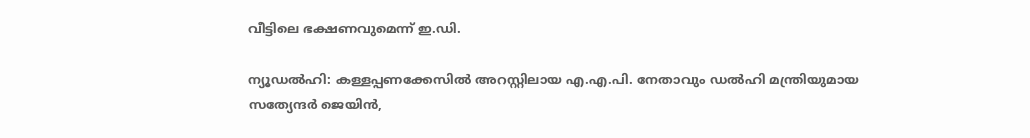വീട്ടിലെ ഭക്ഷണവുമെന്ന് ഇ.ഡി.

ന്യൂഡല്‍ഹി: കള്ളപ്പണക്കേസില്‍ അറസ്റ്റിലായ എ.എ.പി. നേതാവും ഡല്‍ഹി മന്ത്രിയുമായ സത്യേന്ദര്‍ ജെയിന്‍,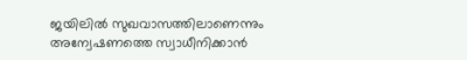ജയിലില്‍ സുഖവാസത്തിലാണെന്നും അന്വേഷണത്തെ സ്വാധീനിക്കാന്‍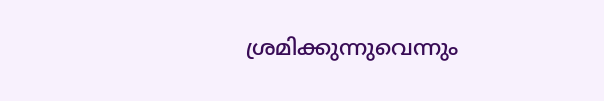ശ്രമിക്കുന്നുവെന്നും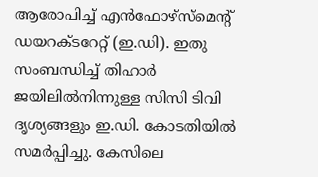ആരോപിച്ച് എന്‍ഫോഴ്സ്മെന്റ് ഡയറക്ടറേറ്റ് (ഇ.ഡി). ഇതു സംബന്ധിച്ച് തിഹാര്‍ ജയിലില്‍നിന്നുള്ള സിസി ടിവി ദൃശ്യങ്ങളും ഇ.ഡി. കോടതിയില്‍ സമര്‍പ്പിച്ചു. കേസിലെ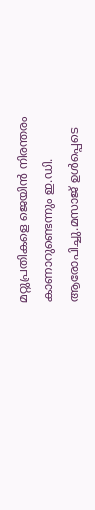മറ്റുപ്രതികളെ ജെയിന്‍ നിരന്തരം കാണാറുണ്ടെന്നും ഇ.ഡി. ആരോപിച്ചു.മസാജ് ഉള്‍പ്പെടെ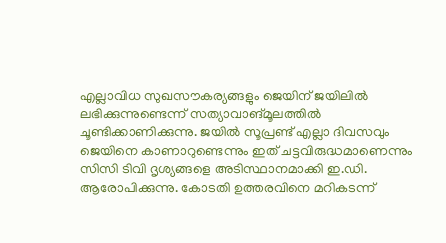എല്ലാവിധ സുഖസൗകര്യങ്ങളും ജെയിന് ജയിലില്‍ ലഭിക്കുന്നുണ്ടെന്ന് സത്യാവാങ്മൂലത്തില്‍ ചൂണ്ടിക്കാണിക്കുന്നു. ജയില്‍ സൂപ്രണ്ട് എല്ലാ ദിവസവും ജെയിനെ കാണാറുണ്ടെന്നും ഇത് ചട്ടവിരുദ്ധമാണെന്നും സിസി ടിവി ദൃശ്യങ്ങളെ അടിസ്ഥാനമാക്കി ഇ.ഡി. ആരോപിക്കുന്നു. കോടതി ഉത്തരവിനെ മറികടന്ന്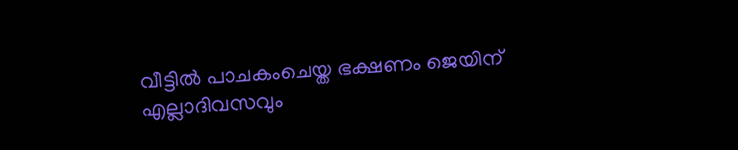വീട്ടില്‍ പാചകംചെയ്ത ഭക്ഷണം ജെയിന് എല്ലാദിവസവും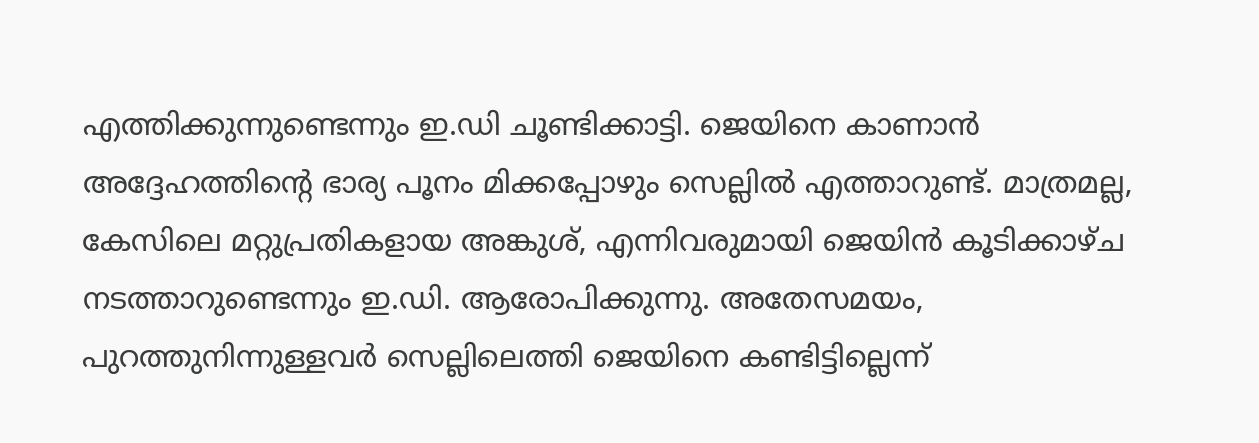എത്തിക്കുന്നുണ്ടെന്നും ഇ.ഡി ചൂണ്ടിക്കാട്ടി. ജെയിനെ കാണാന്‍ അദ്ദേഹത്തിന്റെ ഭാര്യ പൂനം മിക്കപ്പോഴും സെല്ലില്‍ എത്താറുണ്ട്. മാത്രമല്ല, കേസിലെ മറ്റുപ്രതികളായ അങ്കുശ്, എന്നിവരുമായി ജെയിന്‍ കൂടിക്കാഴ്ച നടത്താറുണ്ടെന്നും ഇ.ഡി. ആരോപിക്കുന്നു. അതേസമയം, പുറത്തുനിന്നുള്ളവര്‍ സെല്ലിലെത്തി ജെയിനെ കണ്ടിട്ടില്ലെന്ന്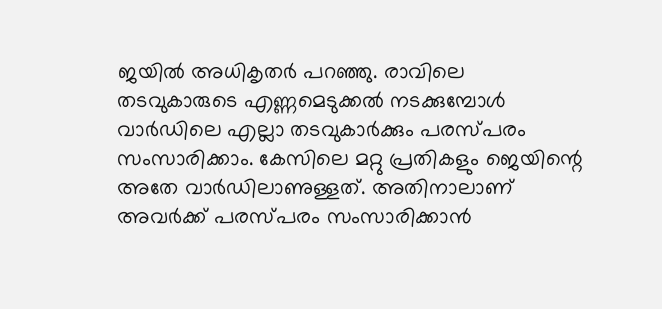ജയില്‍ അധികൃതര്‍ പറഞ്ഞു. രാവിലെ തടവുകാരുടെ എണ്ണമെടുക്കല്‍ നടക്കുമ്പോള്‍ വാര്‍ഡിലെ എല്ലാ തടവുകാര്‍ക്കും പരസ്പരം സംസാരിക്കാം. കേസിലെ മറ്റു പ്രതികളും ജെയിന്റെ അതേ വാര്‍ഡിലാണുള്ളത്. അതിനാലാണ് അവര്‍ക്ക് പരസ്പരം സംസാരിക്കാന്‍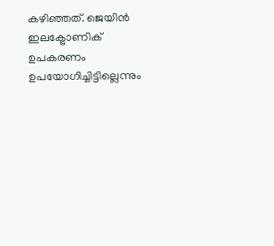കഴിഞ്ഞത്. ജെയിന്‍ ഇലക്ട്രോണിക് ഉപകരണം ഉപയോഗിച്ചിട്ടില്ലെന്നും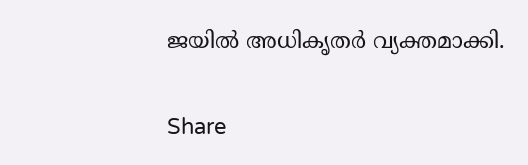ജയില്‍ അധികൃതര്‍ വ്യക്തമാക്കി.

Share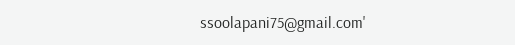ssoolapani75@gmail.com'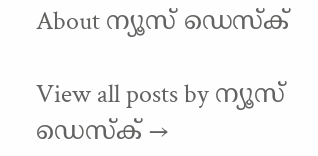About ന്യൂസ് ഡെസ്ക്

View all posts by ന്യൂസ് ഡെസ്ക് →